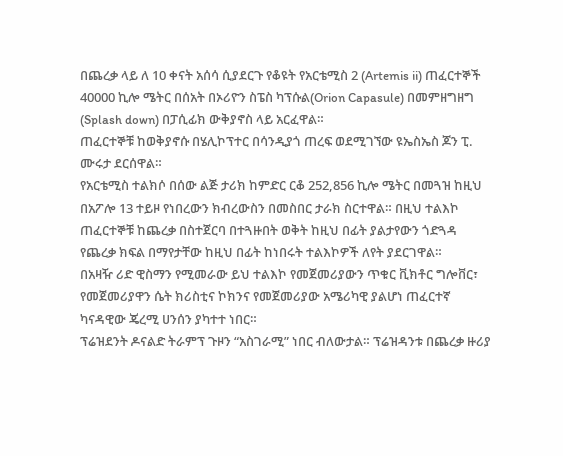በጨረቃ ላይ ለ 10 ቀናት አሰሳ ሲያደርጉ የቆዩት የአርቴሚስ 2 (Artemis ii) ጠፈርተኞች 40000 ኪሎ ሜትር በሰአት በኦሪዮን ስፔስ ካፕሱል(Orion Capasule) በመምዘግዘግ (Splash down) በፓሲፊክ ውቅያኖስ ላይ አርፈዋል።
ጠፈርተኞቹ ከወቅያኖሱ በሄሊኮፕተር በሳንዲያጎ ጠረፍ ወደሚገኘው ዩኤስኤስ ጆን ፒ. ሙሩታ ደርሰዋል።
የአርቴሚስ ተልክሶ በሰው ልጅ ታሪክ ከምድር ርቆ 252,856 ኪሎ ሜትር በመጓዝ ከዚህ በአፖሎ 13 ተይዞ የነበረውን ክብረውስን በመስበር ታራክ ስርተዋል። በዚህ ተልእኮ ጠፈርተኞቹ ከጨረቃ በስተጀርባ በተጓዙበት ወቅት ከዚህ በፊት ያልታየውን ጎድጓዳ የጨረቃ ክፍል በማየታቸው ከዚህ በፊት ከነበሩት ተልእኮዎች ለየት ያደርገዋል።
በአዛዥ ሪድ ዊስማን የሚመራው ይህ ተልእኮ የመጀመሪያውን ጥቁር ቪክቶር ግሎቨር፣ የመጀመሪያዋን ሴት ክሪስቲና ኮክንና የመጀመሪያው አሜሪካዊ ያልሆነ ጠፈርተኛ ካናዳዊው ጄረሚ ሀንሰን ያካተተ ነበር።
ፕሬዝደንት ዶናልድ ትራምፕ ጉዞን “አስገራሚ” ነበር ብለውታል። ፕሬዝዳንቱ በጨረቃ ዙሪያ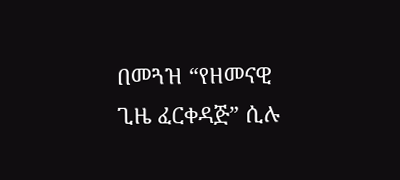በመጓዝ “የዘመናዊ ጊዜ ፈርቀዳጅ” ሲሉ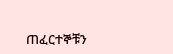ጠፈርተኞቹን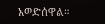አወድሰዋል።